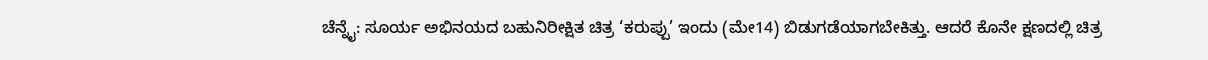ಚೆನ್ನೈ: ಸೂರ್ಯ ಅಭಿನಯದ ಬಹುನಿರೀಕ್ಷಿತ ಚಿತ್ರ ‘ಕರುಪ್ಪು’ ಇಂದು (ಮೇ14) ಬಿಡುಗಡೆಯಾಗಬೇಕಿತ್ತು. ಆದರೆ ಕೊನೇ ಕ್ಷಣದಲ್ಲಿ ಚಿತ್ರ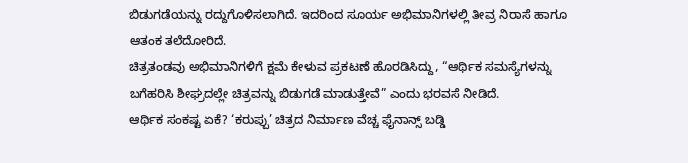ಬಿಡುಗಡೆಯನ್ನು ರದ್ದುಗೊಳಿಸಲಾಗಿದೆ. ಇದರಿಂದ ಸೂರ್ಯ ಅಭಿಮಾನಿಗಳಲ್ಲಿ ತೀವ್ರ ನಿರಾಸೆ ಹಾಗೂ ಆತಂಕ ತಲೆದೋರಿದೆ.
ಚಿತ್ರತಂಡವು ಅಭಿಮಾನಿಗಳಿಗೆ ಕ್ಷಮೆ ಕೇಳುವ ಪ್ರಕಟಣೆ ಹೊರಡಿಸಿದ್ದು, “ಆರ್ಥಿಕ ಸಮಸ್ಯೆಗಳನ್ನು ಬಗೆಹರಿಸಿ ಶೀಘ್ರದಲ್ಲೇ ಚಿತ್ರವನ್ನು ಬಿಡುಗಡೆ ಮಾಡುತ್ತೇವೆ” ಎಂದು ಭರವಸೆ ನೀಡಿದೆ.
ಆರ್ಥಿಕ ಸಂಕಷ್ಟ ಏಕೆ? ‘ಕರುಪ್ಪು’ ಚಿತ್ರದ ನಿರ್ಮಾಣ ವೆಚ್ಚ ಫೈನಾನ್ಸ್ ಬಡ್ಡಿ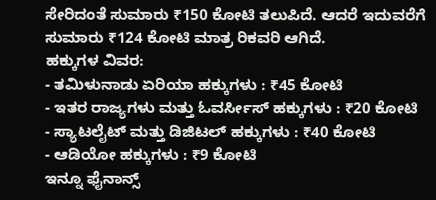ಸೇರಿದಂತೆ ಸುಮಾರು ₹150 ಕೋಟಿ ತಲುಪಿದೆ. ಆದರೆ ಇದುವರೆಗೆ ಸುಮಾರು ₹124 ಕೋಟಿ ಮಾತ್ರ ರಿಕವರಿ ಆಗಿದೆ.
ಹಕ್ಕುಗಳ ವಿವರ:
- ತಮಿಳುನಾಡು ಏರಿಯಾ ಹಕ್ಕುಗಳು : ₹45 ಕೋಟಿ
- ಇತರ ರಾಜ್ಯಗಳು ಮತ್ತು ಓವರ್ಸೀಸ್ ಹಕ್ಕುಗಳು : ₹20 ಕೋಟಿ
- ಸ್ಯಾಟಲೈಟ್ ಮತ್ತು ಡಿಜಿಟಲ್ ಹಕ್ಕುಗಳು : ₹40 ಕೋಟಿ
- ಆಡಿಯೋ ಹಕ್ಕುಗಳು : ₹9 ಕೋಟಿ
ಇನ್ನೂ ಫೈನಾನ್ಸ್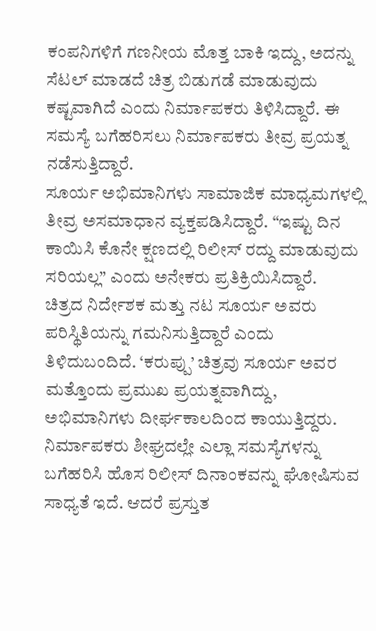ಕಂಪನಿಗಳಿಗೆ ಗಣನೀಯ ಮೊತ್ತ ಬಾಕಿ ಇದ್ದು, ಅದನ್ನು ಸೆಟಲ್ ಮಾಡದೆ ಚಿತ್ರ ಬಿಡುಗಡೆ ಮಾಡುವುದು ಕಷ್ಟವಾಗಿದೆ ಎಂದು ನಿರ್ಮಾಪಕರು ತಿಳಿಸಿದ್ದಾರೆ. ಈ ಸಮಸ್ಯೆ ಬಗೆಹರಿಸಲು ನಿರ್ಮಾಪಕರು ತೀವ್ರ ಪ್ರಯತ್ನ ನಡೆಸುತ್ತಿದ್ದಾರೆ.
ಸೂರ್ಯ ಅಭಿಮಾನಿಗಳು ಸಾಮಾಜಿಕ ಮಾಧ್ಯಮಗಳಲ್ಲಿ ತೀವ್ರ ಅಸಮಾಧಾನ ವ್ಯಕ್ತಪಡಿಸಿದ್ದಾರೆ. “ಇಷ್ಟು ದಿನ ಕಾಯಿಸಿ ಕೊನೇ ಕ್ಷಣದಲ್ಲಿ ರಿಲೀಸ್ ರದ್ದು ಮಾಡುವುದು ಸರಿಯಲ್ಲ” ಎಂದು ಅನೇಕರು ಪ್ರತಿಕ್ರಿಯಿಸಿದ್ದಾರೆ.
ಚಿತ್ರದ ನಿರ್ದೇಶಕ ಮತ್ತು ನಟ ಸೂರ್ಯ ಅವರು ಪರಿಸ್ಥಿತಿಯನ್ನು ಗಮನಿಸುತ್ತಿದ್ದಾರೆ ಎಂದು ತಿಳಿದುಬಂದಿದೆ. ‘ಕರುಪ್ಪು’ ಚಿತ್ರವು ಸೂರ್ಯ ಅವರ ಮತ್ತೊಂದು ಪ್ರಮುಖ ಪ್ರಯತ್ನವಾಗಿದ್ದು, ಅಭಿಮಾನಿಗಳು ದೀರ್ಘಕಾಲದಿಂದ ಕಾಯುತ್ತಿದ್ದರು.
ನಿರ್ಮಾಪಕರು ಶೀಘ್ರದಲ್ಲೇ ಎಲ್ಲಾ ಸಮಸ್ಯೆಗಳನ್ನು ಬಗೆಹರಿಸಿ ಹೊಸ ರಿಲೀಸ್ ದಿನಾಂಕವನ್ನು ಘೋಷಿಸುವ ಸಾಧ್ಯತೆ ಇದೆ. ಆದರೆ ಪ್ರಸ್ತುತ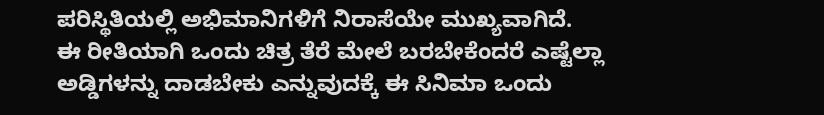ಪರಿಸ್ಥಿತಿಯಲ್ಲಿ ಅಭಿಮಾನಿಗಳಿಗೆ ನಿರಾಸೆಯೇ ಮುಖ್ಯವಾಗಿದೆ.
ಈ ರೀತಿಯಾಗಿ ಒಂದು ಚಿತ್ರ ತೆರೆ ಮೇಲೆ ಬರಬೇಕೆಂದರೆ ಎಷ್ಟೆಲ್ಲಾ ಅಡ್ಡಿಗಳನ್ನು ದಾಡಬೇಕು ಎನ್ನುವುದಕ್ಕೆ ಈ ಸಿನಿಮಾ ಒಂದು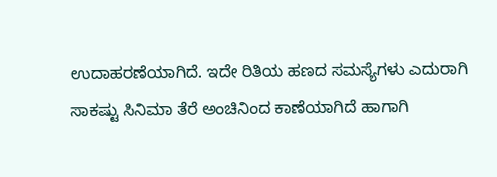ಉದಾಹರಣೆಯಾಗಿದೆ. ಇದೇ ರಿತಿಯ ಹಣದ ಸಮಸ್ಯೆಗಳು ಎದುರಾಗಿ ಸಾಕಷ್ಟು ಸಿನಿಮಾ ತೆರೆ ಅಂಚಿನಿಂದ ಕಾಣೆಯಾಗಿದೆ ಹಾಗಾಗಿ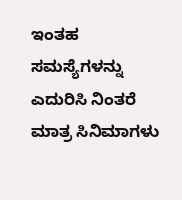ಇಂತಹ ಸಮಸ್ಯೆಗಳನ್ನು ಎದುರಿಸಿ ನಿಂತರೆ ಮಾತ್ರ ಸಿನಿಮಾಗಳು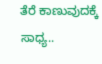ತೆರೆ ಕಾಣುವುದಕ್ಕೆ ಸಾಧ್ಯ..